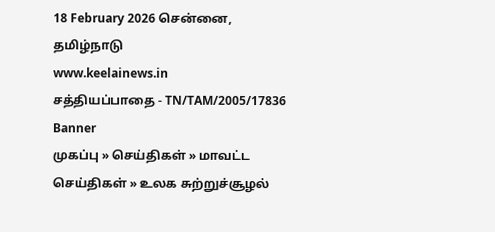18 February 2026 சென்னை, தமிழ்நாடு
www.keelainews.in
சத்தியப்பாதை - TN/TAM/2005/17836
Banner
முகப்பு » செய்திகள் » மாவட்ட செய்திகள் » உலக சுற்றுச்சூழல்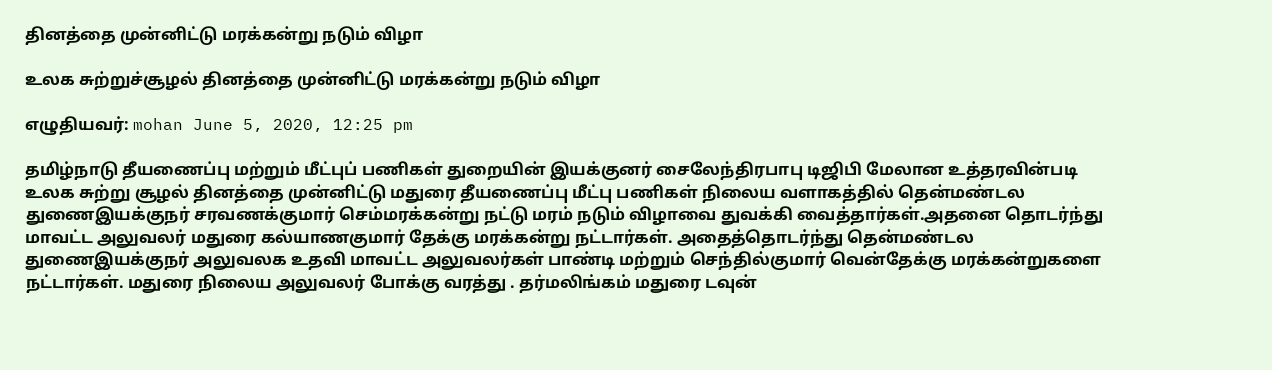தினத்தை முன்னிட்டு மரக்கன்று நடும் விழா

உலக சுற்றுச்சூழல் தினத்தை முன்னிட்டு மரக்கன்று நடும் விழா

எழுதியவர்: mohan June 5, 2020, 12:25 pm

தமிழ்நாடு தீயணைப்பு மற்றும் மீட்புப் பணிகள் துறையின் இயக்குனர் சைலேந்திரபாபு டிஜிபி மேலான உத்தரவின்படி உலக சுற்று சூழல் தினத்தை முன்னிட்டு மதுரை தீயணைப்பு மீட்பு பணிகள் நிலைய வளாகத்தில் தென்மண்டல துணைஇயக்குநர் சரவணக்குமார் செம்மரக்கன்று நட்டு மரம் நடும் விழாவை துவக்கி வைத்தார்கள்.அதனை தொடர்ந்து மாவட்ட அலுவலர் மதுரை கல்யாணகுமார் தேக்கு மரக்கன்று நட்டார்கள். அதைத்தொடர்ந்து தென்மண்டல துணைஇயக்குநர் அலுவலக உதவி மாவட்ட அலுவலர்கள் பாண்டி மற்றும் செந்தில்குமார் வென்தேக்கு மரக்கன்றுகளை நட்டார்கள். மதுரை நிலைய அலுவலர் போக்கு வரத்து . தர்மலிங்கம் மதுரை டவுன்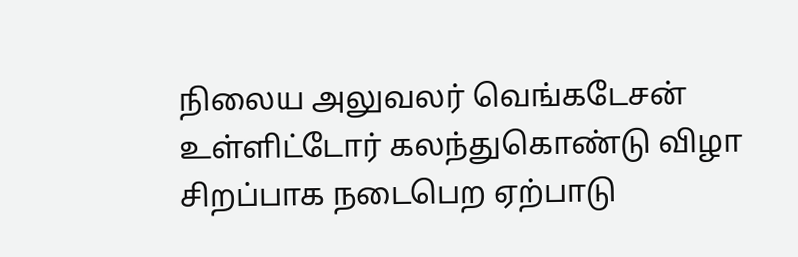நிலைய அலுவலர் வெங்கடேசன் உள்ளிட்டோர் கலந்துகொண்டு விழா சிறப்பாக நடைபெற ஏற்பாடு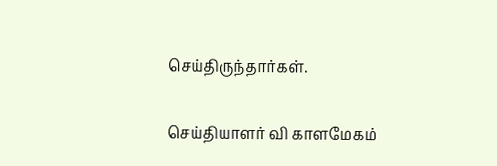செய்திருந்தார்கள்.

செய்தியாளர் வி காளமேகம்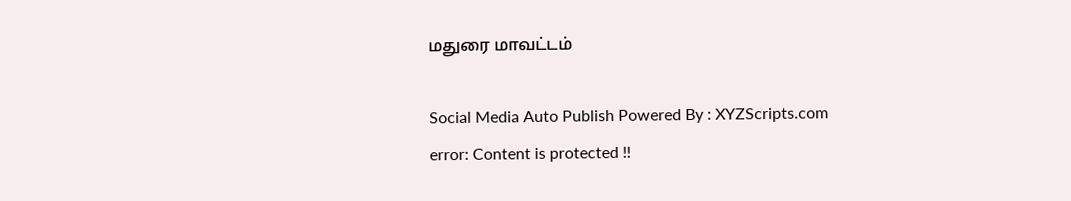மதுரை மாவட்டம்

Social Media Auto Publish Powered By : XYZScripts.com
error: Content is protected !!